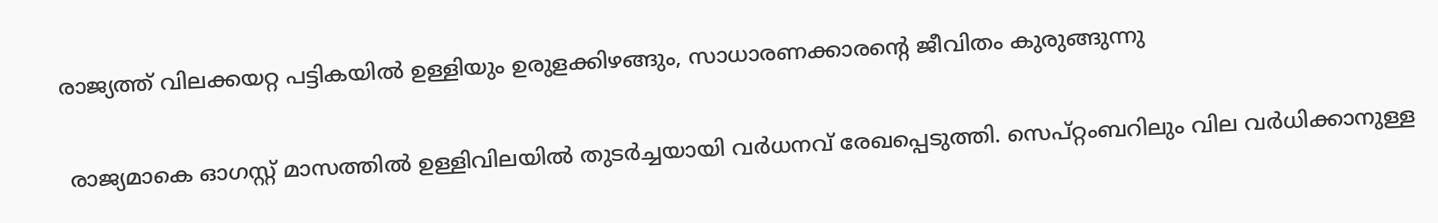രാജ്യത്ത് വിലക്കയറ്റ പട്ടികയിൽ ഉള്ളിയും ഉരുളക്കിഴങ്ങും, സാധാരണക്കാരൻ്റെ ജീവിതം കുരുങ്ങുന്നു

 രാജ്യമാകെ ഓഗസ്റ്റ് മാസത്തില്‍ ഉള്ളിവിലയില്‍ തുടര്‍ച്ചയായി വര്‍ധനവ് രേഖപ്പെടുത്തി. സെപ്റ്റംബറിലും വില വര്‍ധിക്കാനുള്ള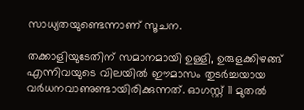സാധ്യതയുണ്ടെന്നാണ് സൂചന.

തക്കാളിയുടേതിന് സമാനമായി ഉള്ളി, ഉരുളക്കിഴങ്ങ് എന്നിവയുടെ വിലയില്‍ ഈമാസം തുടര്‍ച്ചയായ വര്‍ധനവാണുണ്ടായിരിക്കുന്നത്. ഓഗസ്റ്റ് 11 മുതല്‍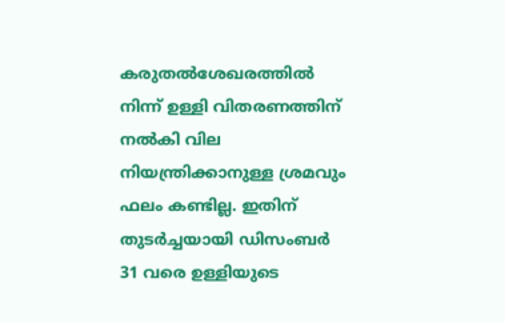കരുതല്‍ശേഖരത്തില്‍ നിന്ന് ഉള്ളി വിതരണത്തിന് നൽകി വില നിയന്ത്രിക്കാനുള്ള ശ്രമവും ഫലം കണ്ടില്ല. ഇതിന് തുടർച്ചയായി ഡിസംബര്‍ 31 വരെ ഉള്ളിയുടെ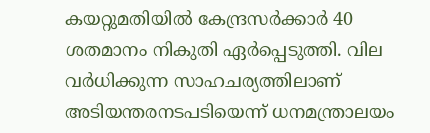കയറ്റുമതിയില്‍ കേന്ദ്രസര്‍ക്കാര്‍ 40 ശതമാനം നികുതി ഏര്‍പ്പെടുത്തി. വില വര്‍ധിക്കുന്ന സാഹചര്യത്തിലാണ് അടിയന്തരനടപടിയെന്ന് ധനമന്ത്രാലയം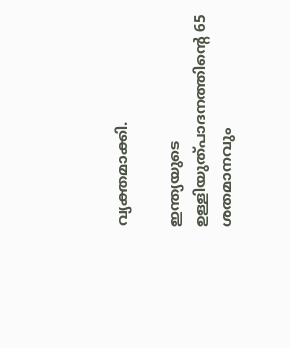വ്യക്തമാക്കി.

ഇന്ത്യയുടെ ഉള്ളിയുത്പാദനത്തിന്റെ 65 ശതമാനവും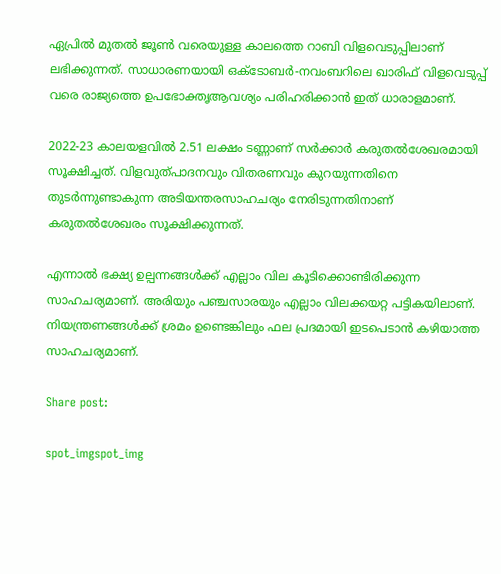ഏപ്രില്‍ മുതല്‍ ജൂണ്‍ വരെയുള്ള കാലത്തെ റാബി വിളവെടുപ്പിലാണ് ലഭിക്കുന്നത്. സാധാരണയായി ഒക്ടോബര്‍-നവംബറിലെ ഖാരിഫ് വിളവെടുപ്പ് വരെ രാജ്യത്തെ ഉപഭോക്തൃആവശ്യം പരിഹരിക്കാന്‍ ഇത് ധാരാളമാണ്.

2022-23 കാലയളവില്‍ 2.51 ലക്ഷം ടണ്ണാണ് സര്‍ക്കാര്‍ കരുതല്‍ശേഖരമായി സൂക്ഷിച്ചത്. വിളവുത്പാദനവും വിതരണവും കുറയുന്നതിനെ തുടര്‍ന്നുണ്ടാകുന്ന അടിയന്തരസാഹചര്യം നേരിടുന്നതിനാണ് കരുതല്‍ശേഖരം സൂക്ഷിക്കുന്നത്.

എന്നാൽ ഭക്ഷ്യ ഉല്പന്നങ്ങൾക്ക് എല്ലാം വില കൂടിക്കൊണ്ടിരിക്കുന്ന സാഹചര്യമാണ്. അരിയും പഞ്ചസാരയും എല്ലാം വിലക്കയറ്റ പട്ടികയിലാണ്. നിയന്ത്രണങ്ങൾക്ക് ശ്രമം ഉണ്ടെങ്കിലും ഫല പ്രദമായി ഇടപെടാൻ കഴിയാത്ത സാഹചര്യമാണ്.

Share post:

spot_imgspot_img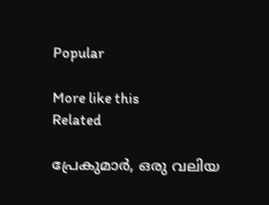Popular

More like this
Related

പ്രേകുമാർ, ഒരു വലിയ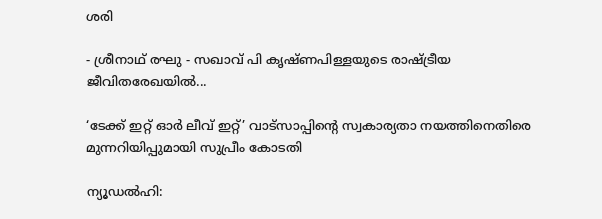ശരി

- ശ്രീനാഥ് രഘു - സഖാവ് പി കൃഷ്ണപിള്ളയുടെ രാഷ്ട്രീയ ജീവിതരേഖയിൽ...

‘ടേക്ക് ഇറ്റ് ഓർ ലീവ് ഇറ്റ്’ വാട്സാപ്പിന്റെ സ്വകാര്യതാ നയത്തിനെതിരെ മുന്നറിയിപ്പുമായി സുപ്രീം കോടതി

ന്യൂഡൽഹി: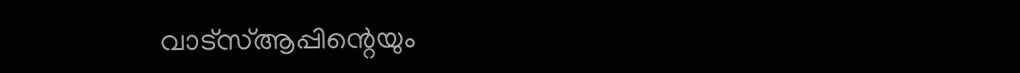വാട്‌സ്ആപ്പിന്റെയും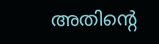അതിന്റെ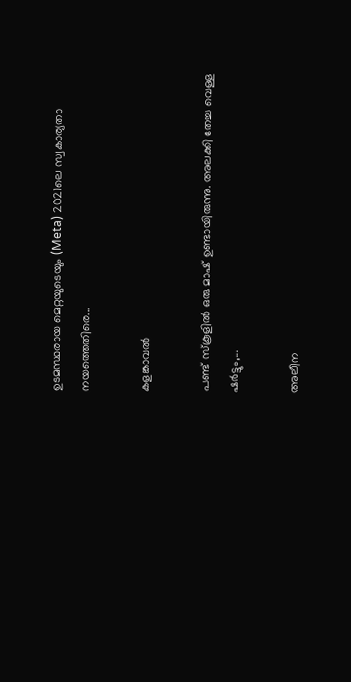ഉടമസ്ഥരായ മെറ്റയുടെയും (Meta) 2021ലെ സ്വകാര്യതാ നയത്തെതിരെ...

കളങ്കാവൽ

പണ്ട് സ്കൂളിൽ ഒരു മാഷ് ഉണ്ടായിരുന്നു. അലക്കി തേച്ച വെള്ള ഷർട്ടും,...

അലീന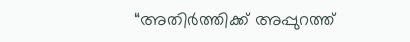“അതിര്‍ത്തിക്ക് അപ്പുറത്ത്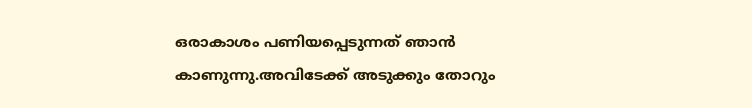ഒരാകാശം പണിയപ്പെടുന്നത് ഞാന്‍ കാണുന്നു.അവിടേക്ക് അടുക്കും തോറും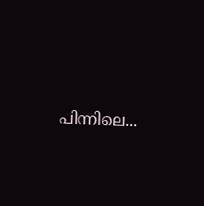പിന്നിലെ...